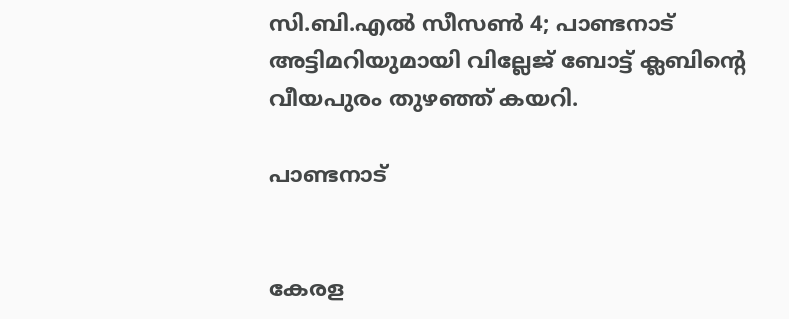സി.ബി.എല്‍ സീസണ്‍ 4; പാണ്ടനാട് അട്ടിമറിയുമായി വില്ലേജ് ബോട്ട് ക്ലബിന്‍റെ വീയപുരം തുഴഞ്ഞ് കയറി.

പാണ്ടനാട്


കേരള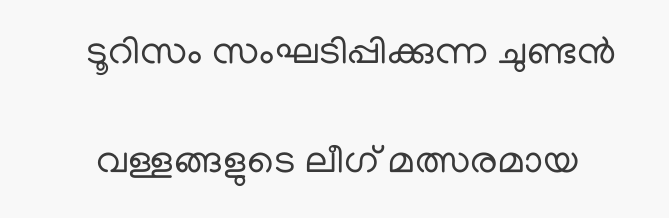ടൂറിസം സംഘടിപ്പിക്കുന്ന ചുണ്ടന്‍

 വള്ളങ്ങളുടെ ലീഗ് മത്സരമായ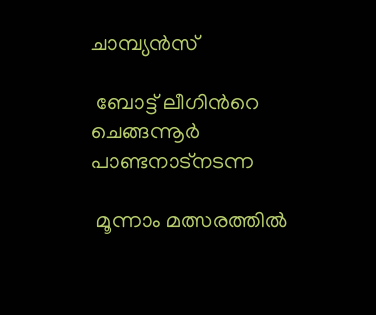ചാമ്പ്യന്‍സ്

 ബോട്ട് ലീഗിന്‍റെ ചെങ്ങന്നൂര്‍ പാണ്ടനാട്നടന്ന

 മൂന്നാം മത്സരത്തില്‍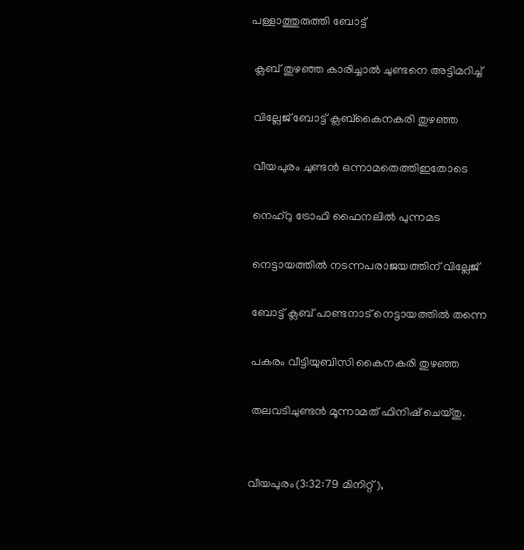പള്ളാത്തുരുത്തി ബോട്ട്

 ക്ലബ് തുഴഞ്ഞ കാരിച്ചാല്‍ ചുണ്ടനെ അട്ടിമറിച്ച്

 വില്ലേജ് ബോട്ട് ക്ലബ്കൈനകരി തുഴഞ്ഞ

 വീയപുരം ചുണ്ടന്‍ ഒന്നാമതെത്തിഇതോടെ

 നെഹ്റു ട്രോഫി ഫൈനലില്‍ പുന്നമട

 നെട്ടായത്തില്‍ നടന്നപരാജയത്തിന് വില്ലേജ്

 ബോട്ട് ക്ലബ് പാണ്ടനാട് നെട്ടായത്തില്‍ തന്നെ

 പകരം വീട്ടിയുബിസി കൈനകരി തുഴഞ്ഞ

 തലവടിചുണ്ടന്‍ മൂന്നാമത് ഫിനിഷ് ചെയ്തു.


വീയപുരം(3:32:79 മിനിറ്റ്),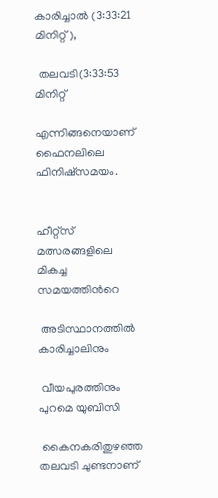കാരിച്ചാല്‍ (3:33:21 മിനിറ്റ്),

 തലവടി(3:33:53 മിനിറ്റ്

എന്നിങ്ങനെയാണ് ഫൈനലിലെ ഫിനിഷ്സമയം.


ഹീറ്റ്സ് മത്സരങ്ങളിലെ മികച്ച സമയത്തിന്‍റെ

 അടിസ്ഥാനത്തില്‍ കാരിച്ചാലിനും

 വീയപുരത്തിനും പുറമെ യുബിസി

 കൈനകരിതുഴഞ്ഞ തലവടി ചുണ്ടനാണ്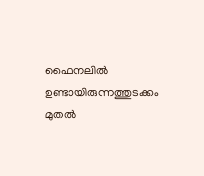ഫൈനലില്‍ ഉണ്ടായിരുന്നത്തുടക്കം മുതല്‍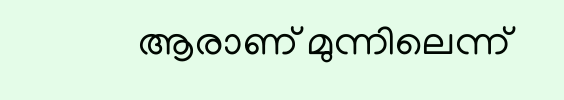ആരാണ് മുന്നിലെന്ന്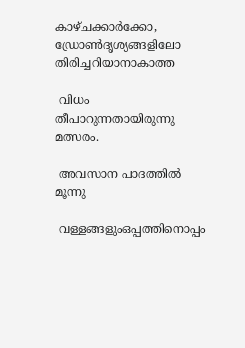കാഴ്ചക്കാര്‍ക്കോ, ഡ്രോണ്‍ദൃശ്യങ്ങളിലോ തിരിച്ചറിയാനാകാത്ത

 വിധം തീപാറുന്നതായിരുന്നു മത്സരം.

 അവസാന പാദത്തില്‍ മൂന്നു

 വള്ളങ്ങളുംഒപ്പത്തിനൊപ്പം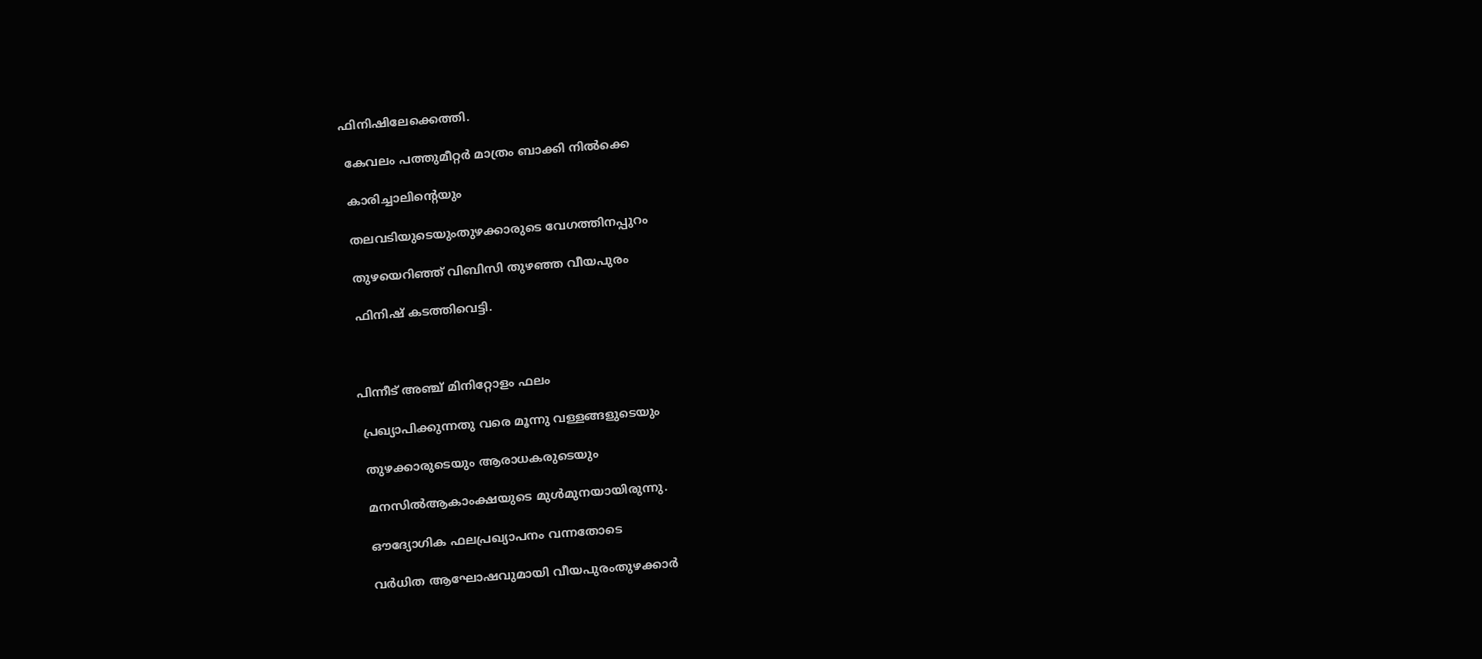ഫിനിഷിലേക്കെത്തി.

 കേവലം പത്തുമീറ്റര്‍ മാത്രം ബാക്കി നില്‍ക്കെ

 കാരിച്ചാലിന്‍റെയും

 തലവടിയുടെയുംതുഴക്കാരുടെ വേഗത്തിനപ്പുറം

 തുഴയെറിഞ്ഞ് വിബിസി തുഴഞ്ഞ വീയപുരം

 ഫിനിഷ് കടത്തിവെട്ടി.



പിന്നീട് അഞ്ച് മിനിറ്റോളം ഫലം

 പ്രഖ്യാപിക്കുന്നതു വരെ മൂന്നു വള്ളങ്ങളുടെയും

 തുഴക്കാരുടെയും ആരാധകരുടെയും

 മനസില്‍ആകാംക്ഷയുടെ മുള്‍മുനയായിരുന്നു.

 ഔദ്യോഗിക ഫലപ്രഖ്യാപനം വന്നതോടെ

 വര്‍ധിത ആഘോഷവുമായി വീയപുരംതുഴക്കാര്‍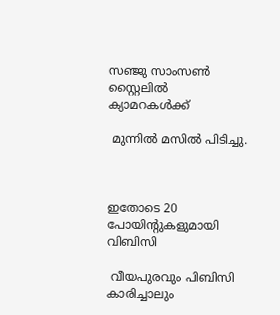സഞ്ജു സാംസണ്‍ സ്റ്റൈലില്‍ ക്യാമറകള്‍ക്ക്

 മുന്നില്‍ മസില്‍ പിടിച്ചു.



ഇതോടെ 20 പോയിന്‍റുകളുമായി വിബിസി

 വീയപുരവും പിബിസി കാരിച്ചാലും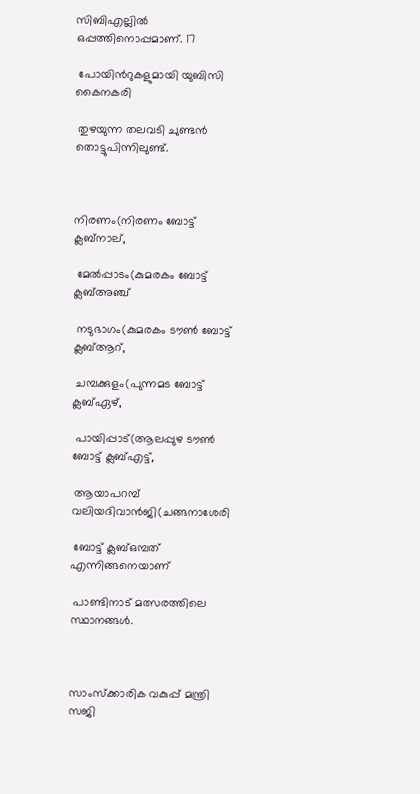സിബിഎല്ലില്‍ ഒപ്പത്തിനൊപ്പമാണ്. 17

 പോയിന്‍റുകളുമായി യുബിസി കൈനകരി

 തുഴയുന്ന തലവടി ചുണ്ടന്‍ തൊട്ടുപിന്നിലുണ്ട്.



നിരണം(നിരണം ബോട്ട് ക്ലബ്നാല്,

 മേല്‍പ്പാടം(കുമരകം ബോട്ട് ക്ലബ്അഞ്ച്

 നടുഭാഗം(കുമരകം ടൗണ്‍ ബോട്ട് ക്ലബ്ആറ്,

 ചമ്പക്കുളം(പുന്നമട ബോട്ട് ക്ലബ്ഏഴ്,

 പായിപ്പാട്(ആലപ്പുഴ ടൗണ്‍ ബോട്ട് ക്ലബ്എട്ട്,

 ആയാപറമ്പ് വലിയദിവാന്‍ജി(ചങ്ങനാശേരി

 ബോട്ട് ക്ലബ്ഒമ്പത് എന്നിങ്ങനെയാണ്

 പാണ്ടിനാട് മത്സരത്തിലെ സ്ഥാനങ്ങള്‍.



സാംസ്ക്കാരിക വകുപ്പ് മന്ത്രി സജി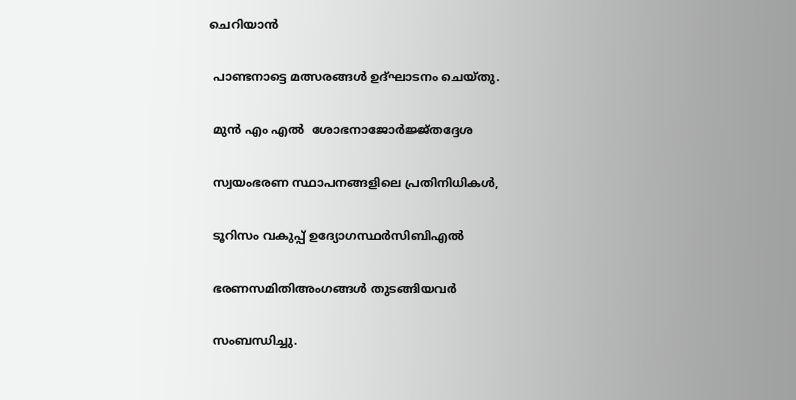ചെറിയാന്‍

 പാണ്ടനാട്ടെ മത്സരങ്ങള്‍ ഉദ്ഘാടനം ചെയ്തു.

 മുന്‍ എം എല്‍  ശോഭനാജോര്‍ജ്ജ്തദ്ദേശ

 സ്വയംഭരണ സ്ഥാപനങ്ങളിലെ പ്രതിനിധികള്‍,

 ടൂറിസം വകുപ്പ് ഉദ്യോഗസ്ഥര്‍സിബിഎല്‍

 ഭരണസമിതിഅംഗങ്ങള്‍ തുടങ്ങിയവര്‍

 സംബന്ധിച്ചു.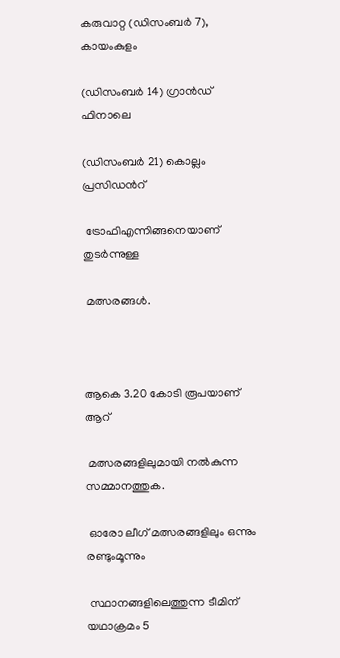കരുവാറ്റ (ഡിസംബര്‍ 7), കായംകുളം

(ഡിസംബര്‍ 14) ഗ്രാന്‍ഡ് ഫിനാലെ

(ഡിസംബര്‍ 21) കൊല്ലം പ്രസിഡന്‍റ്

 ട്രോഫിഎന്നിങ്ങനെയാണ് തുടര്‍ന്നുള്ള

 മത്സരങ്ങള്‍.



ആകെ 3.20 കോടി രൂപയാണ് ആറ്

 മത്സരങ്ങളിലുമായി നല്‍കുന്ന സമ്മാനത്തുക.

 ഓരോ ലീഗ് മത്സരങ്ങളിലും ഒന്നും രണ്ടുംമൂന്നും

 സ്ഥാനങ്ങളിലെത്തുന്ന ടീമിന് യഥാക്രമം 5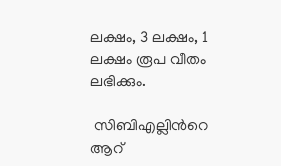ലക്ഷം, 3 ലക്ഷം, 1 ലക്ഷം രൂപ വീതം ലഭിക്കും.

 സിബിഎല്ലിന്‍റെ ആറ്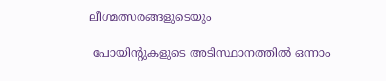ലീഗ്മത്സരങ്ങളുടെയും

 പോയിന്‍റുകളുടെ അടിസ്ഥാനത്തില്‍ ഒന്നാം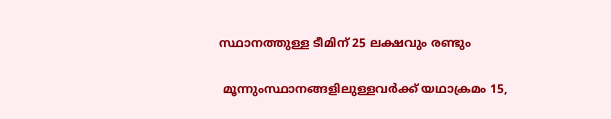സ്ഥാനത്തുള്ള ടീമിന് 25 ലക്ഷവും രണ്ടും

 മൂന്നുംസ്ഥാനങ്ങളിലുള്ളവര്‍ക്ക് യഥാക്രമം 15,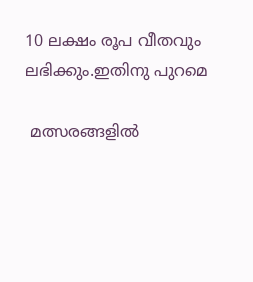10 ലക്ഷം രൂപ വീതവും ലഭിക്കും.ഇതിനു പുറമെ

 മത്സരങ്ങളില്‍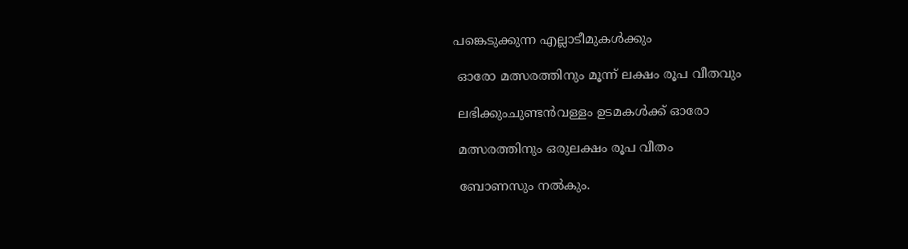പങ്കെടുക്കുന്ന എല്ലാടീമുകള്‍ക്കും

 ഓരോ മത്സരത്തിനും മൂന്ന് ലക്ഷം രൂപ വീതവും

 ലഭിക്കുംചുണ്ടന്‍വള്ളം ഉടമകള്‍ക്ക് ഓരോ

 മത്സരത്തിനും ഒരുലക്ഷം രൂപ വീതം

 ബോണസും നല്‍കും.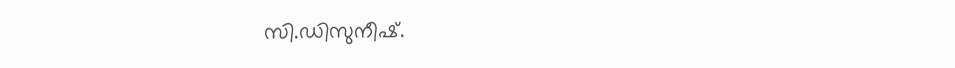സി.ഡിസുനീഷ്.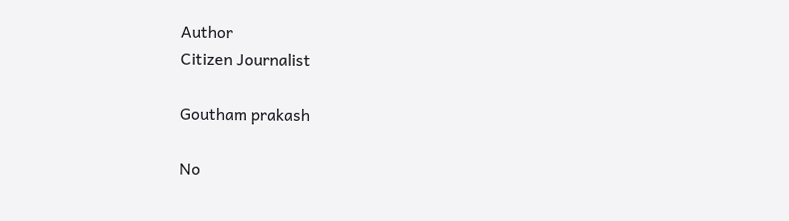Author
Citizen Journalist

Goutham prakash

No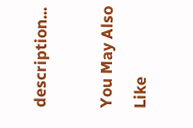description...

You May Also Like